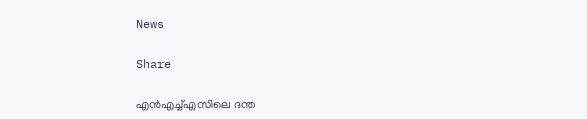News

Share

എന്‍എച്ച്എസിലെ ദന്ത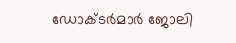ഡോക്ടര്‍മാര്‍ ജോലി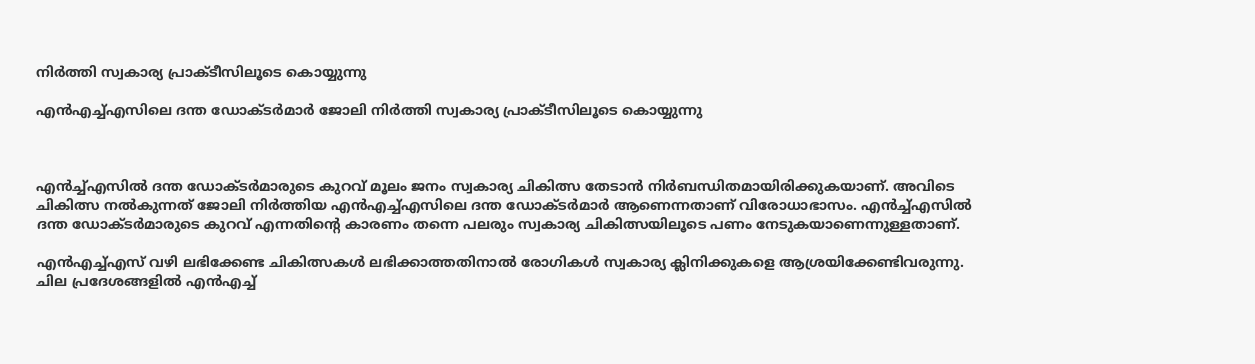നിര്‍ത്തി സ്വകാര്യ പ്രാക്ടീസിലൂടെ കൊയ്യുന്നു

എന്‍എച്ച്എസിലെ ദന്ത ഡോക്ടര്‍മാര്‍ ജോലി നിര്‍ത്തി സ്വകാര്യ പ്രാക്ടീസിലൂടെ കൊയ്യുന്നു



എന്‍ച്ച്എസില്‍ ദന്ത ഡോക്ടര്‍മാരുടെ കുറവ് മൂലം ജനം സ്വകാര്യ ചികിത്സ തേടാന്‍ നിര്‍ബന്ധിതമായിരിക്കുകയാണ്. അവിടെ ചികിത്സ നല്‍കുന്നത് ജോലി നിര്‍ത്തിയ എന്‍എച്ച്എസിലെ ദന്ത ഡോക്ടര്‍മാര്‍ ആണെന്നതാണ് വിരോധാഭാസം. എന്‍ച്ച്എസില്‍ ദന്ത ഡോക്ടര്‍മാരുടെ കുറവ് എന്നതിന്റെ കാരണം തന്നെ പലരും സ്വകാര്യ ചികിത്സയിലൂടെ പണം നേടുകയാണെന്നുള്ളതാണ്.

എന്‍എച്ച്എസ് വഴി ലഭിക്കേണ്ട ചികിത്സകള്‍ ലഭിക്കാത്തതിനാല്‍ രോഗികള്‍ സ്വകാര്യ ക്ലിനിക്കുകളെ ആശ്രയിക്കേണ്ടിവരുന്നു. ചില പ്രദേശങ്ങളില്‍ എന്‍എച്ച്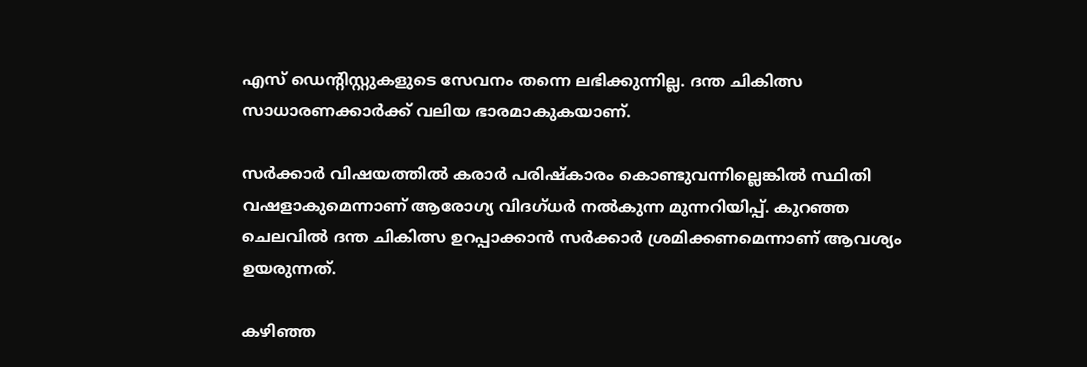എസ് ഡെന്റിസ്റ്റുകളുടെ സേവനം തന്നെ ലഭിക്കുന്നില്ല. ദന്ത ചികിത്സ സാധാരണക്കാര്‍ക്ക് വലിയ ഭാരമാകുകയാണ്.

സര്‍ക്കാര്‍ വിഷയത്തില്‍ കരാര്‍ പരിഷ്‌കാരം കൊണ്ടുവന്നില്ലെങ്കില്‍ സ്ഥിതി വഷളാകുമെന്നാണ് ആരോഗ്യ വിദഗ്ധര്‍ നല്‍കുന്ന മുന്നറിയിപ്പ്. കുറഞ്ഞ ചെലവില്‍ ദന്ത ചികിത്സ ഉറപ്പാക്കാന്‍ സര്‍ക്കാര്‍ ശ്രമിക്കണമെന്നാണ് ആവശ്യം ഉയരുന്നത്.

കഴിഞ്ഞ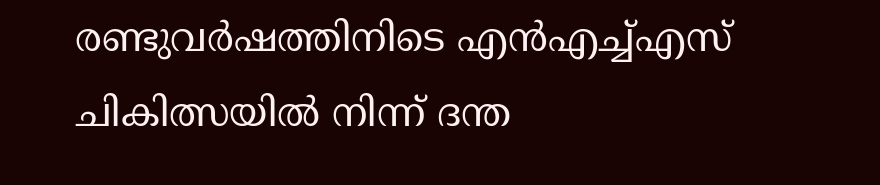രണ്ടുവര്‍ഷത്തിനിടെ എന്‍എച്ച്എസ് ചികിത്സയില്‍ നിന്ന് ദന്ത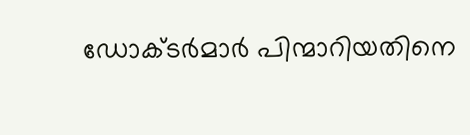ഡോക്ടര്‍മാര്‍ പിന്മാറിയതിനെ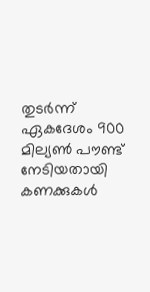തുടര്‍ന്ന് ഏകദേശം 900 മില്യണ്‍ പൗണ്ട് നേടിയതായി കണക്കുകള്‍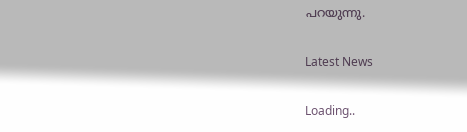പറയുന്നു.

Latest News

Loading..